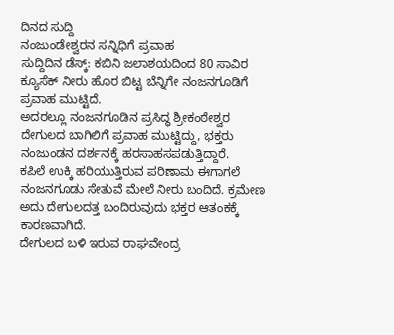ದಿನದ ಸುದ್ದಿ
ನಂಜುಂಡೇಶ್ವರನ ಸನ್ನಿಧಿಗೆ ಪ್ರವಾಹ
ಸುದ್ದಿದಿನ ಡೆಸ್ಕ್: ಕಬಿನಿ ಜಲಾಶಯದಿಂದ 80 ಸಾವಿರ ಕ್ಯೂಸೆಕ್ ನೀರು ಹೊರ ಬಿಟ್ಟ ಬೆನ್ನಿಗೇ ನಂಜನಗೂಡಿಗೆ ಪ್ರವಾಹ ಮುಟ್ಟಿದೆ.
ಅದರಲ್ಲೂ ನಂಜನಗೂಡಿನ ಪ್ರಸಿದ್ಧ ಶ್ರೀಕಂಠೇಶ್ವರ ದೇಗುಲದ ಬಾಗಿಲಿಗೆ ಪ್ರವಾಹ ಮುಟ್ಟಿದ್ದು, ಭಕ್ತರು ನಂಜುಂಡನ ದರ್ಶನಕ್ಕೆ ಹರಸಾಹಸಪಡುತ್ತಿದ್ದಾರೆ.
ಕಪಿಲೆ ಉಕ್ಕಿ ಹರಿಯುತ್ತಿರುವ ಪರಿಣಾಮ ಈಗಾಗಲೆ ನಂಜನಗೂಡು ಸೇತುವೆ ಮೇಲೆ ನೀರು ಬಂದಿದೆ. ಕ್ರಮೇಣ ಅದು ದೇಗುಲದತ್ತ ಬಂದಿರುವುದು ಭಕ್ತರ ಆತಂಕಕ್ಕೆ ಕಾರಣವಾಗಿದೆ.
ದೇಗುಲದ ಬಳಿ ಇರುವ ರಾಘವೇಂದ್ರ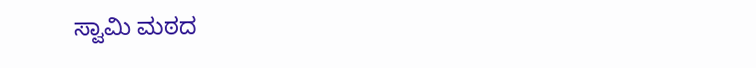ಸ್ವಾಮಿ ಮಠದ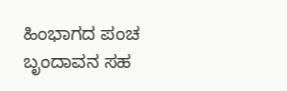ಹಿಂಭಾಗದ ಪಂಚ ಬೃಂದಾವನ ಸಹ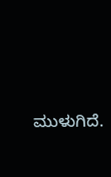ಮುಳುಗಿದೆ.